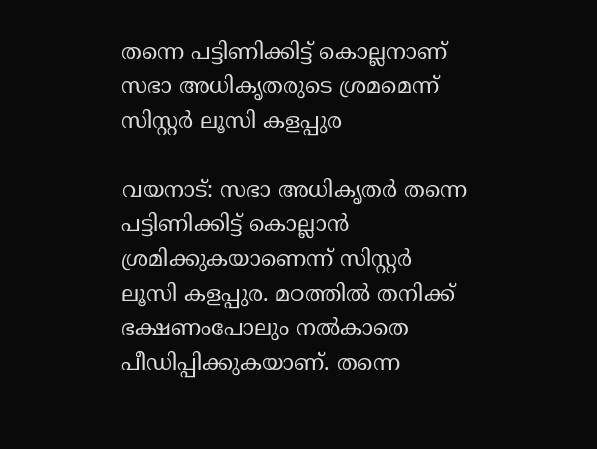തന്നെ പട്ടിണിക്കിട്ട് കൊല്ലനാണ് സഭാ അധികൃതരുടെ ശ്രമമെന്ന് സിസ്റ്റര്‍ ലൂസി കളപ്പുര

വയനാട്: സഭാ അധികൃതര്‍ തന്നെ പട്ടിണിക്കിട്ട് കൊല്ലാന്‍ ശ്രമിക്കുകയാണെന്ന് സിസ്റ്റര്‍ ലൂസി കളപ്പുര. മഠത്തില്‍ തനിക്ക് ഭക്ഷണംപോലും നല്‍കാതെ പീഡിപ്പിക്കുകയാണ്. തന്നെ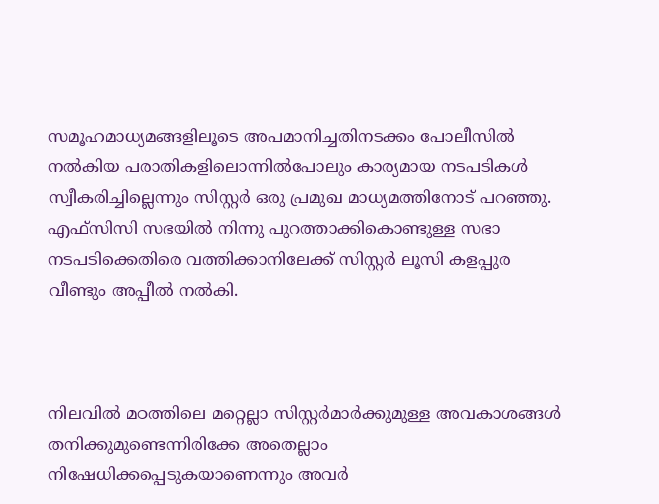സമൂഹമാധ്യമങ്ങളിലൂടെ അപമാനിച്ചതിനടക്കം പോലീസില്‍ നല്‍കിയ പരാതികളിലൊന്നില്‍പോലും കാര്യമായ നടപടികള്‍ സ്വീകരിച്ചില്ലെന്നും സിസ്റ്റര്‍ ഒരു പ്രമുഖ മാധ്യമത്തിനോട് പറഞ്ഞു. എഫ്‌സിസി സഭയില്‍ നിന്നു പുറത്താക്കികൊണ്ടുള്ള സഭാ നടപടിക്കെതിരെ വത്തിക്കാനിലേക്ക് സിസ്റ്റര്‍ ലൂസി കളപ്പുര വീണ്ടും അപ്പീല്‍ നല്‍കി.



നിലവില്‍ മഠത്തിലെ മറ്റെല്ലാ സിസ്റ്റര്‍മാര്‍ക്കുമുള്ള അവകാശങ്ങള്‍ തനിക്കുമുണ്ടെന്നിരിക്കേ അതെല്ലാം നിഷേധിക്കപ്പെടുകയാണെന്നും അവര്‍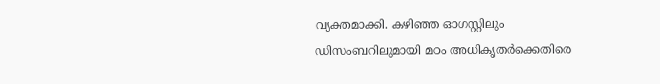വ്യക്തമാക്കി. കഴിഞ്ഞ ഓഗസ്റ്റിലും ഡിസംബറിലുമായി മഠം അധികൃതര്‍ക്കെതിരെ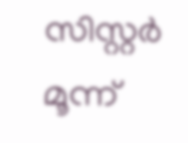സിസ്റ്റര്‍ മൂന്ന്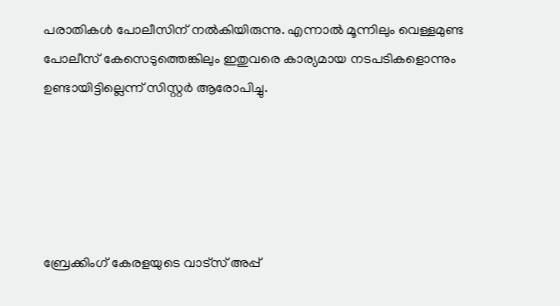പരാതികള്‍ പോലീസിന് നല്‍കിയിരുന്നു. എന്നാല്‍ മൂന്നിലും വെള്ളമുണ്ട പോലീസ് കേസെടുത്തെങ്കിലും ഇതുവരെ കാര്യമായ നടപടികളൊന്നും ഉണ്ടായിട്ടില്ലെന്ന് സിസ്റ്റര്‍ ആരോപിച്ചു.





ബ്രേക്കിംഗ് കേരളയുടെ വാട്സ് അപ്പ്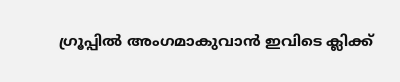ഗ്രൂപ്പിൽ അംഗമാകുവാൻ ഇവിടെ ക്ലിക്ക്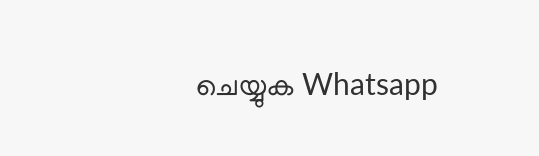ചെയ്യുക Whatsapp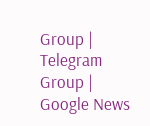Group | Telegram Group | Google News